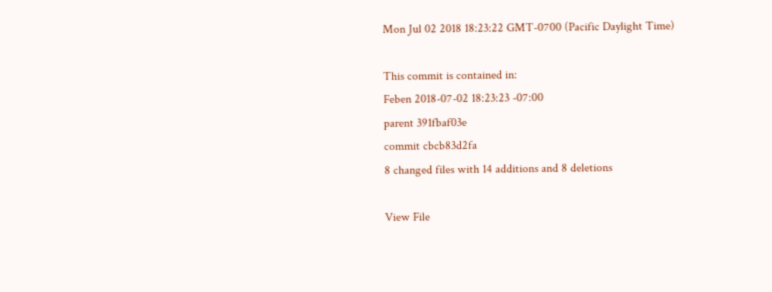Mon Jul 02 2018 18:23:22 GMT-0700 (Pacific Daylight Time)

This commit is contained in:
Feben 2018-07-02 18:23:23 -07:00
parent 391fbaf03e
commit cbcb83d2fa
8 changed files with 14 additions and 8 deletions

View File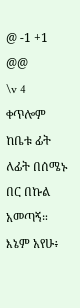@ -1 +1 @@
\v 4 ቀጥሎም ከቤቱ ፊት ለፊት በሰሜኑ በር በኩል አመጣኝ። እኔም አየሁ፥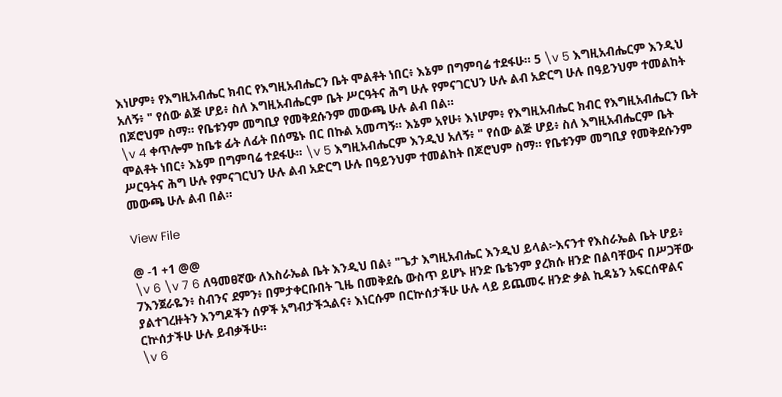እነሆም፥ የእግዚአብሔር ክብር የእግዚአብሔርን ቤት ሞልቶት ነበር፥ እኔም በግምባሬ ተደፋሁ። 5 \v 5 እግዚአብሔርም እንዲህ አለኝ፥ " የሰው ልጅ ሆይ፥ ስለ እግዚአብሔርም ቤት ሥርዓትና ሕግ ሁሉ የምናገርህን ሁሉ ልብ አድርግ ሁሉ በዓይንህም ተመልከት በጆሮህም ስማ። የቤቱንም መግቢያ የመቅደሱንም መውጫ ሁሉ ልብ በል።
\v 4 ቀጥሎም ከቤቱ ፊት ለፊት በሰሜኑ በር በኩል አመጣኝ። እኔም አየሁ፥ እነሆም፥ የእግዚአብሔር ክብር የእግዚአብሔርን ቤት ሞልቶት ነበር፥ እኔም በግምባሬ ተደፋሁ። \v 5 እግዚአብሔርም እንዲህ አለኝ፥ " የሰው ልጅ ሆይ፥ ስለ እግዚአብሔርም ቤት ሥርዓትና ሕግ ሁሉ የምናገርህን ሁሉ ልብ አድርግ ሁሉ በዓይንህም ተመልከት በጆሮህም ስማ። የቤቱንም መግቢያ የመቅደሱንም መውጫ ሁሉ ልብ በል።

View File

@ -1 +1 @@
\v 6 \v 7 6 ለዓመፀኛው ለእስራኤል ቤት እንዲህ በል፥ "ጌታ እግዚአብሔር እንዲህ ይላል፦እናንተ የእስራኤል ቤት ሆይ፥ 7እንጀራዬን፥ ስብንና ደምን፥ በምታቀርቡበት ጊዜ በመቅደሴ ውስጥ ይሆኑ ዘንድ ቤቴንም ያረክሱ ዘንድ በልባቸውና በሥጋቸው ያልተገረዙትን እንግዶችን ሰዎች አግብታችኋልና፥ እነርሱም በርኵሰታችሁ ሁሉ ላይ ይጨመሩ ዘንድ ቃል ኪዳኔን አፍርሰዋልና ርኵሰታችሁ ሁሉ ይብቃችሁ።
\v 6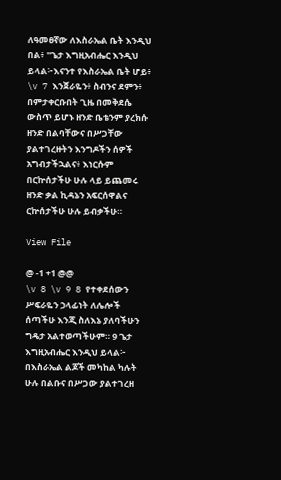ለዓመፀኛው ለእስራኤል ቤት እንዲህ በል፥ "ጌታ እግዚአብሔር እንዲህ ይላል፦እናንተ የእስራኤል ቤት ሆይ፥ \v 7 እንጀራዬን፥ ስብንና ደምን፥ በምታቀርቡበት ጊዜ በመቅደሴ ውስጥ ይሆኑ ዘንድ ቤቴንም ያረክሱ ዘንድ በልባቸውና በሥጋቸው ያልተገረዙትን እንግዶችን ሰዎች አግብታችኋልና፥ እነርሱም በርኵሰታችሁ ሁሉ ላይ ይጨመሩ ዘንድ ቃል ኪዳኔን አፍርሰዋልና ርኵሰታችሁ ሁሉ ይብቃችሁ።

View File

@ -1 +1 @@
\v 8 \v 9 8 የተቀደሰውን ሥፍራዬን ኃላፊነት ለሌሎች ሰጣችሁ እንጂ ስለእኔ ያለባችሁን ግዴታ አልተወጣችሁም። 9 ጌታ እግዚአብሔር እንዲህ ይላል፦ በእስራኤል ልጆች መካከል ካሉት ሁሉ በልቡና በሥጋው ያልተገረዘ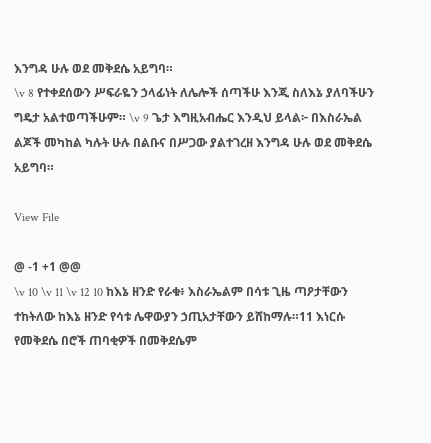እንግዳ ሁሉ ወደ መቅደሴ አይግባ።
\v 8 የተቀደሰውን ሥፍራዬን ኃላፊነት ለሌሎች ሰጣችሁ እንጂ ስለእኔ ያለባችሁን ግዴታ አልተወጣችሁም። \v 9 ጌታ እግዚአብሔር እንዲህ ይላል፦ በእስራኤል ልጆች መካከል ካሉት ሁሉ በልቡና በሥጋው ያልተገረዘ እንግዳ ሁሉ ወደ መቅደሴ አይግባ።

View File

@ -1 +1 @@
\v 10 \v 11 \v 12 10 ከእኔ ዘንድ የራቁ፥ እስራኤልም በሳቱ ጊዜ ጣዖታቸውን ተከትለው ከእኔ ዘንድ የሳቱ ሌዋውያን ኃጢአታቸውን ይሸከማሉ።11 እነርሱ የመቅደሴ በሮች ጠባቂዎች በመቅደሴም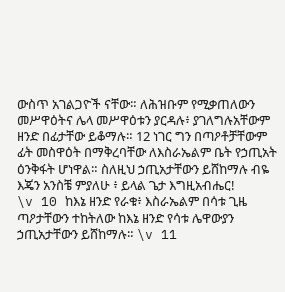ውስጥ አገልጋዮች ናቸው። ለሕዝቡም የሚቃጠለውን መሥዋዕትና ሌላ መሥዋዕቱን ያርዳሉ፥ ያገለግሉአቸውም ዘንድ በፊታቸው ይቆማሉ። 12 ነገር ግን በጣዖቶቻቸውም ፊት መስዋዕት በማቅረባቸው ለእስራኤልም ቤት የኃጢአት ዕንቅፋት ሆነዋል። ስለዚህ ኃጢአታቸውን ይሸከማሉ ብዬ እጄን አንስቼ ምያለሁ ፥ ይላል ጌታ እግዚአብሔር!
\v 10 ከእኔ ዘንድ የራቁ፥ እስራኤልም በሳቱ ጊዜ ጣዖታቸውን ተከትለው ከእኔ ዘንድ የሳቱ ሌዋውያን ኃጢአታቸውን ይሸከማሉ። \v 11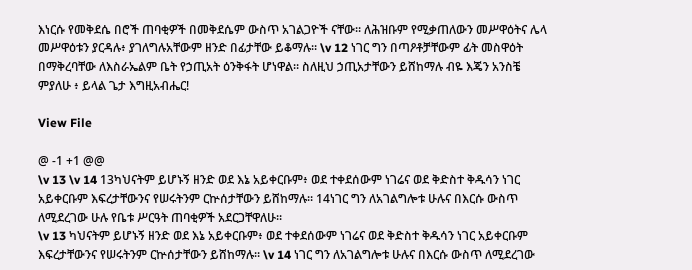እነርሱ የመቅደሴ በሮች ጠባቂዎች በመቅደሴም ውስጥ አገልጋዮች ናቸው። ለሕዝቡም የሚቃጠለውን መሥዋዕትና ሌላ መሥዋዕቱን ያርዳሉ፥ ያገለግሉአቸውም ዘንድ በፊታቸው ይቆማሉ። \v 12 ነገር ግን በጣዖቶቻቸውም ፊት መስዋዕት በማቅረባቸው ለእስራኤልም ቤት የኃጢአት ዕንቅፋት ሆነዋል። ስለዚህ ኃጢአታቸውን ይሸከማሉ ብዬ እጄን አንስቼ ምያለሁ ፥ ይላል ጌታ እግዚአብሔር!

View File

@ -1 +1 @@
\v 13 \v 14 13ካህናትም ይሆኑኝ ዘንድ ወደ እኔ አይቀርቡም፥ ወደ ተቀደሰውም ነገሬና ወደ ቅድስተ ቅዱሳን ነገር አይቀርቡም እፍረታቸውንና የሠሩትንም ርኵሰታቸውን ይሸከማሉ። 14ነገር ግን ለአገልግሎቱ ሁሉና በእርሱ ውስጥ ለሚደረገው ሁሉ የቤቱ ሥርዓት ጠባቂዎች አደርጋቸዋለሁ።
\v 13 ካህናትም ይሆኑኝ ዘንድ ወደ እኔ አይቀርቡም፥ ወደ ተቀደሰውም ነገሬና ወደ ቅድስተ ቅዱሳን ነገር አይቀርቡም እፍረታቸውንና የሠሩትንም ርኵሰታቸውን ይሸከማሉ። \v 14 ነገር ግን ለአገልግሎቱ ሁሉና በእርሱ ውስጥ ለሚደረገው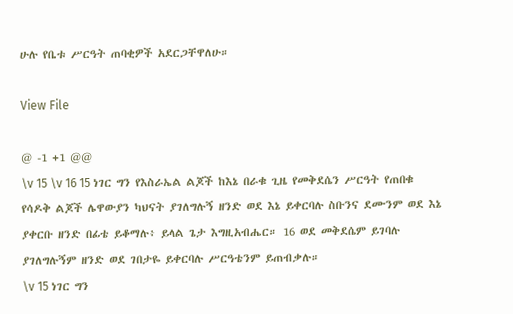ሁሉ የቤቱ ሥርዓት ጠባቂዎች አደርጋቸዋለሁ።

View File

@ -1 +1 @@
\v 15 \v 16 15 ነገር ግን የእስራኤል ልጆች ከእኔ በራቁ ጊዜ የመቅደሴን ሥርዓት የጠበቁ የሳዶቅ ልጆች ሌዋውያን ካህናት ያገለግሉኝ ዘንድ ወደ እኔ ይቀርባሉ ስቡንና ደሙንም ወደ እኔ ያቀርቡ ዘንድ በፊቴ ይቆማሉ፥ ይላል ጌታ እግዚአብሔር። 16 ወደ መቅደሴም ይገባሉ ያገለግሉኝም ዘንድ ወደ ገበታዬ ይቀርባሉ ሥርዓቴንም ይጠብቃሉ።
\v 15 ነገር ግን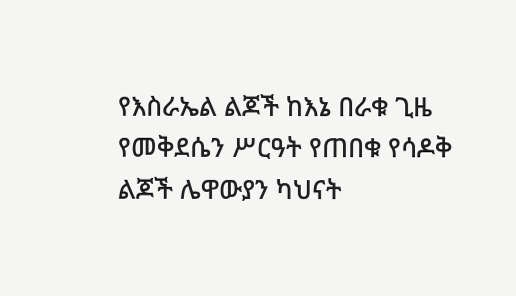የእስራኤል ልጆች ከእኔ በራቁ ጊዜ የመቅደሴን ሥርዓት የጠበቁ የሳዶቅ ልጆች ሌዋውያን ካህናት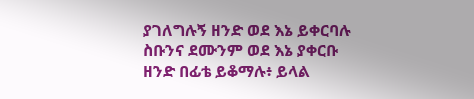ያገለግሉኝ ዘንድ ወደ እኔ ይቀርባሉ ስቡንና ደሙንም ወደ እኔ ያቀርቡ ዘንድ በፊቴ ይቆማሉ፥ ይላል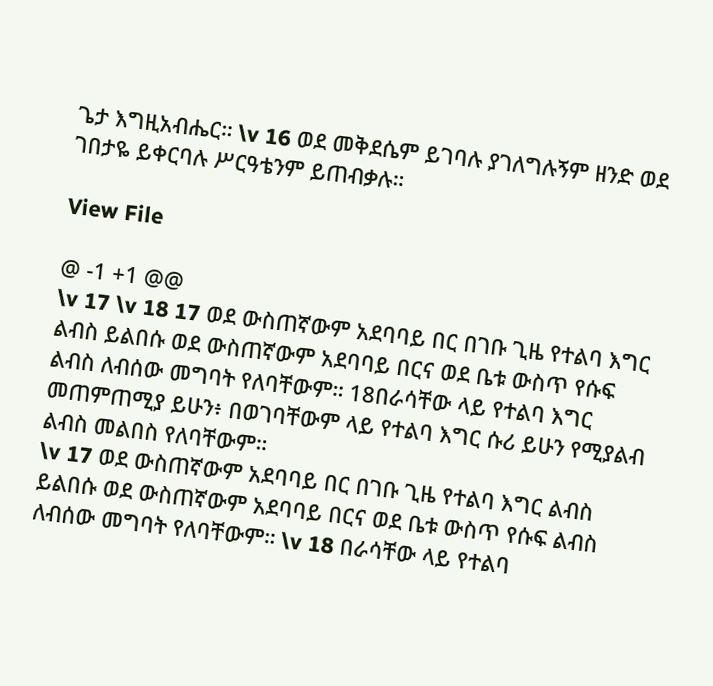ጌታ እግዚአብሔር። \v 16 ወደ መቅደሴም ይገባሉ ያገለግሉኝም ዘንድ ወደ ገበታዬ ይቀርባሉ ሥርዓቴንም ይጠብቃሉ።

View File

@ -1 +1 @@
\v 17 \v 18 17 ወደ ውስጠኛውም አደባባይ በር በገቡ ጊዜ የተልባ እግር ልብስ ይልበሱ ወደ ውስጠኛውም አደባባይ በርና ወደ ቤቱ ውስጥ የሱፍ ልብስ ለብሰው መግባት የለባቸውም። 18በራሳቸው ላይ የተልባ እግር መጠምጠሚያ ይሁን፥ በወገባቸውም ላይ የተልባ እግር ሱሪ ይሁን የሚያልብ ልብስ መልበስ የለባቸውም።
\v 17 ወደ ውስጠኛውም አደባባይ በር በገቡ ጊዜ የተልባ እግር ልብስ ይልበሱ ወደ ውስጠኛውም አደባባይ በርና ወደ ቤቱ ውስጥ የሱፍ ልብስ ለብሰው መግባት የለባቸውም። \v 18 በራሳቸው ላይ የተልባ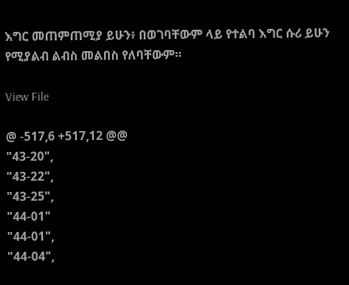እግር መጠምጠሚያ ይሁን፥ በወገባቸውም ላይ የተልባ እግር ሱሪ ይሁን የሚያልብ ልብስ መልበስ የለባቸውም።

View File

@ -517,6 +517,12 @@
"43-20",
"43-22",
"43-25",
"44-01"
"44-01",
"44-04",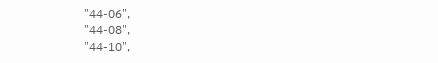"44-06",
"44-08",
"44-10",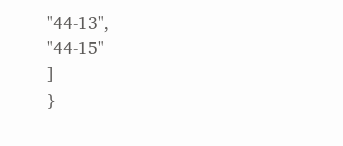"44-13",
"44-15"
]
}